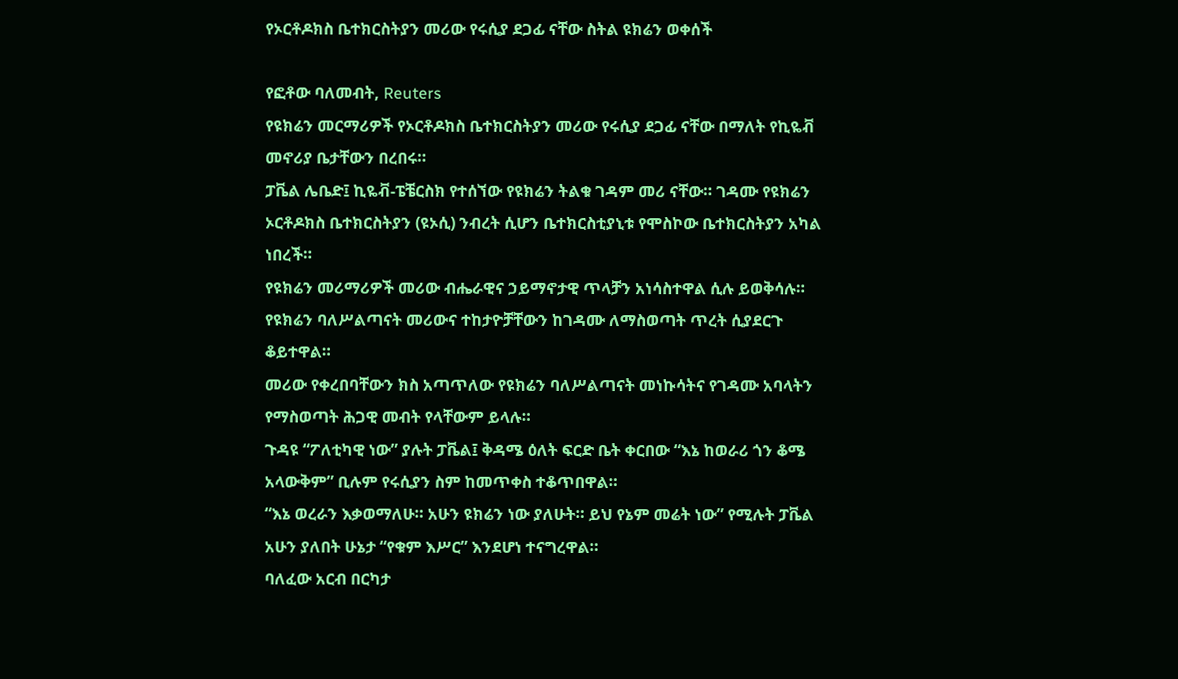የኦርቶዶክስ ቤተክርስትያን መሪው የሩሲያ ደጋፊ ናቸው ስትል ዩክሬን ወቀሰች

የፎቶው ባለመብት, Reuters
የዩክሬን መርማሪዎች የኦርቶዶክስ ቤተክርስትያን መሪው የሩሲያ ደጋፊ ናቸው በማለት የኪዬቭ መኖሪያ ቤታቸውን በረበሩ።
ፓቬል ሌቤድ፤ ኪዬቭ-ፔቼርስክ የተሰኘው የዩክሬን ትልቁ ገዳም መሪ ናቸው። ገዳሙ የዩክሬን ኦርቶዶክስ ቤተክርስትያን (ዩኦሲ) ንብረት ሲሆን ቤተክርስቲያኒቱ የሞስኮው ቤተክርስትያን አካል ነበረች።
የዩክሬን መሪማሪዎች መሪው ብሔራዊና ኃይማኖታዊ ጥላቻን አነሳስተዋል ሲሉ ይወቅሳሉ።
የዩክሬን ባለሥልጣናት መሪውና ተከታዮቻቸውን ከገዳሙ ለማስወጣት ጥረት ሲያደርጉ ቆይተዋል።
መሪው የቀረበባቸውን ክስ አጣጥለው የዩክሬን ባለሥልጣናት መነኩሳትና የገዳሙ አባላትን የማስወጣት ሕጋዊ መብት የላቸውም ይላሉ።
ጉዳዩ “ፖለቲካዊ ነው” ያሉት ፓቬል፤ ቅዳሜ ዕለት ፍርድ ቤት ቀርበው “እኔ ከወራሪ ጎን ቆሜ አላውቅም” ቢሉም የሩሲያን ስም ከመጥቀስ ተቆጥበዋል።
“እኔ ወረራን እቃወማለሁ። አሁን ዩክሬን ነው ያለሁት። ይህ የኔም መሬት ነው” የሚሉት ፓቬል አሁን ያለበት ሁኔታ “የቁም እሥር” እንደሆነ ተናግረዋል።
ባለፈው አርብ በርካታ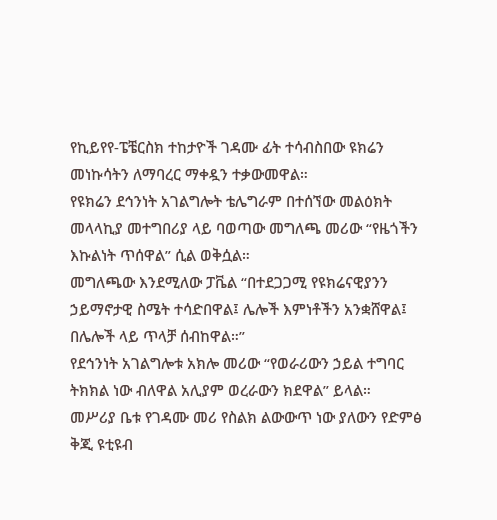የኪይየየ-ፔቼርስክ ተከታዮች ገዳሙ ፊት ተሳብስበው ዩክሬን መነኩሳትን ለማባረር ማቀዷን ተቃውመዋል።
የዩክሬን ደኅንነት አገልግሎት ቴሌግራም በተሰኘው መልዕክት መላላኪያ መተግበሪያ ላይ ባወጣው መግለጫ መሪው “የዜጎችን እኩልነት ጥሰዋል” ሲል ወቅሷል።
መግለጫው እንደሚለው ፓቬል “በተደጋጋሚ የዩክሬናዊያንን ኃይማኖታዊ ስሜት ተሳድበዋል፤ ሌሎች እምነቶችን አንቋሸዋል፤ በሌሎች ላይ ጥላቻ ሰብከዋል።”
የደኅንነት አገልግሎቱ አክሎ መሪው “የወራሪውን ኃይል ተግባር ትክክል ነው ብለዋል አሊያም ወረራውን ክደዋል” ይላል።
መሥሪያ ቤቱ የገዳሙ መሪ የስልክ ልውውጥ ነው ያለውን የድምፅ ቅጂ ዩቲዩብ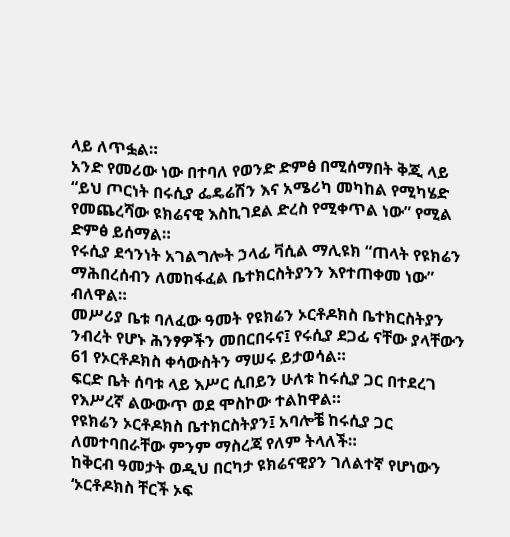ላይ ለጥፏል።
አንድ የመሪው ነው በተባለ የወንድ ድምፅ በሚሰማበት ቅጂ ላይ “ይህ ጦርነት በሩሲያ ፌዴሬሽን እና አሜሪካ መካከል የሚካሄድ የመጨረሻው ዩክሬናዊ እስኪገደል ድረስ የሚቀጥል ነው” የሚል ድምፅ ይሰማል።
የሩሲያ ደኅንነት አገልግሎት ኃላፊ ቫሲል ማሊዩክ “ጠላት የዩክሬን ማሕበረሰብን ለመከፋፈል ቤተክርስትያንን እየተጠቀመ ነው” ብለዋል።
መሥሪያ ቤቱ ባለፈው ዓመት የዩክሬን ኦርቶዶክስ ቤተክርስትያን ንብረት የሆኑ ሕንፃዎችን መበርበሩና፤ የሩሲያ ደጋፊ ናቸው ያላቸውን 61 የኦርቶዶክስ ቀሳውስትን ማሠሩ ይታወሳል።
ፍርድ ቤት ሰባቱ ላይ እሥር ሲበይን ሁለቱ ከሩሲያ ጋር በተደረገ የእሥረኛ ልውውጥ ወደ ሞስኮው ተልከዋል።
የዩክሬን ኦርቶዶክስ ቤተክርስትያን፤ አባሎቼ ከሩሲያ ጋር ለመተባበራቸው ምንም ማስረጃ የለም ትላለች።
ከቅርብ ዓመታት ወዲህ በርካታ ዩክሬናዊያን ገለልተኛ የሆነውን ‘ኦርቶዶክስ ቸርች ኦፍ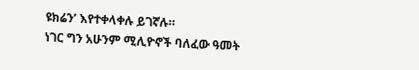ዩክሬን’ እየተቀላቀሉ ይገኛሉ።
ነገር ግን አሁንም ሚሊዮኖች ባለፈው ዓመት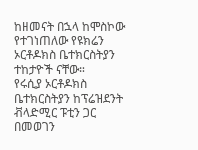ከዘመናት በኋላ ከሞስኮው የተገነጠለው የዩክሬን ኦርቶዶክስ ቤተክርስትያን ተከታዮች ናቸው።
የሩሲያ ኦርቶዶክስ ቤተክርስትያን ከፕሬዝደንት ቭላድሚር ፑቲን ጋር በመወገን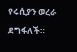የሩሲያን ወረራ ደግፋለች።